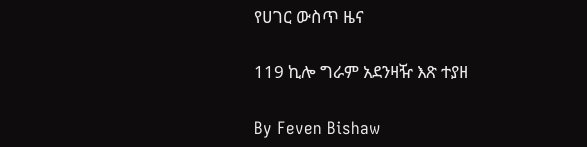የሀገር ውስጥ ዜና

119 ኪሎ ግራም አደንዛዥ እጽ ተያዘ

By Feven Bishaw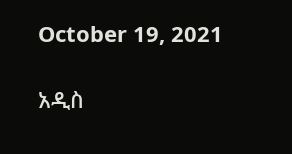October 19, 2021

አዲስ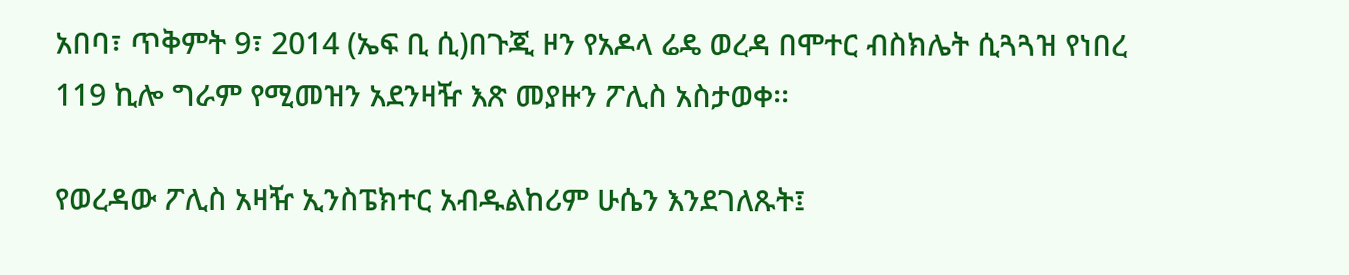አበባ፣ ጥቅምት 9፣ 2014 (ኤፍ ቢ ሲ)በጉጂ ዞን የአዶላ ሬዴ ወረዳ በሞተር ብስክሌት ሲጓጓዝ የነበረ 119 ኪሎ ግራም የሚመዝን አደንዛዥ እጽ መያዙን ፖሊስ አስታወቀ፡፡

የወረዳው ፖሊስ አዛዥ ኢንስፔክተር አብዱልከሪም ሁሴን እንደገለጹት፤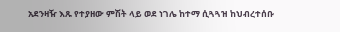አደንዛዥ እጹ የተያዘው ምሽት ላይ ወደ ነገሌ ከተማ ሲጓጓዝ ከህብረተሰቡ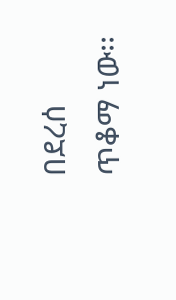በደረሰ ጥቆማ ነው፡፡